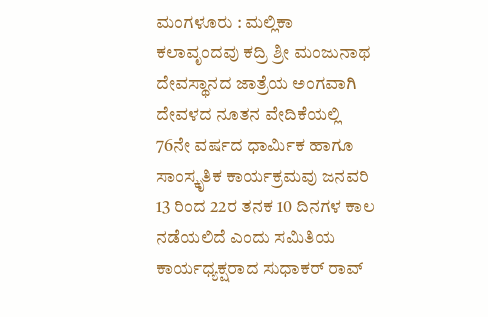ಮಂಗಳೂರು : ಮಲ್ಲಿಕಾ ಕಲಾವೃಂದವು ಕದ್ರಿ ಶ್ರೀ ಮಂಜುನಾಥ ದೇವಸ್ಥಾನದ ಜಾತ್ರೆಯ ಅಂಗವಾಗಿ ದೇವಳದ ನೂತನ ವೇದಿಕೆಯಲ್ಲಿ 76ನೇ ವರ್ಷದ ಧಾರ್ಮಿಕ ಹಾಗೂ ಸಾಂಸ್ಕೃತಿಕ ಕಾರ್ಯಕ್ರಮವು ಜನವರಿ 13 ರಿಂದ 22ರ ತನಕ 10 ದಿನಗಳ ಕಾಲ ನಡೆಯಲಿದೆ ಎಂದು ಸಮಿತಿಯ ಕಾರ್ಯಧ್ಯಕ್ಷರಾದ ಸುಧಾಕರ್ ರಾವ್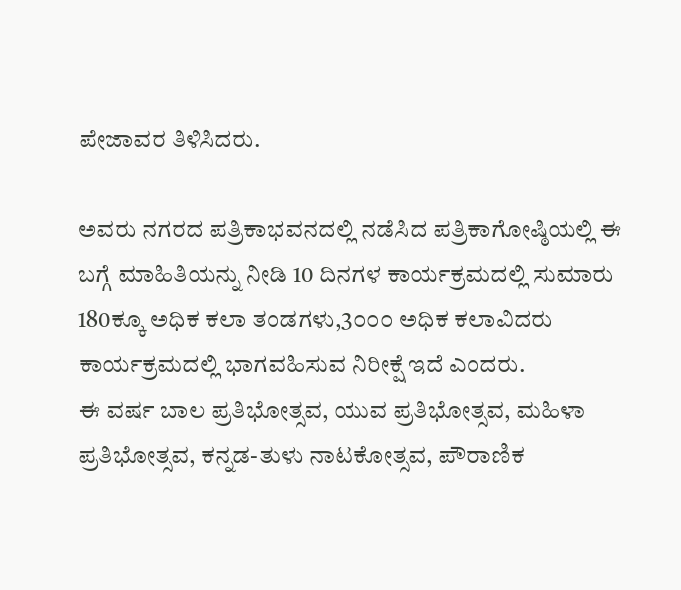ಪೇಜಾವರ ತಿಳಿಸಿದರು.

ಅವರು ನಗರದ ಪತ್ರಿಕಾಭವನದಲ್ಲಿ ನಡೆಸಿದ ಪತ್ರಿಕಾಗೋಷ್ಠಿಯಲ್ಲಿ ಈ ಬಗ್ಗೆ ಮಾಹಿತಿಯನ್ನು ನೀಡಿ 10 ದಿನಗಳ ಕಾರ್ಯಕ್ರಮದಲ್ಲಿ ಸುಮಾರು 180ಕ್ಕೂ ಅಧಿಕ ಕಲಾ ತಂಡಗಳು,3೦೦೦ ಅಧಿಕ ಕಲಾವಿದರು ಕಾರ್ಯಕ್ರಮದಲ್ಲಿ ಭಾಗವಹಿಸುವ ನಿರೀಕ್ಷೆ ಇದೆ ಎಂದರು.
ಈ ವರ್ಷ ಬಾಲ ಪ್ರತಿಭೋತ್ಸವ, ಯುವ ಪ್ರತಿಭೋತ್ಸವ, ಮಹಿಳಾ ಪ್ರತಿಭೋತ್ಸವ, ಕನ್ನಡ-ತುಳು ನಾಟಕೋತ್ಸವ, ಪೌರಾಣಿಕ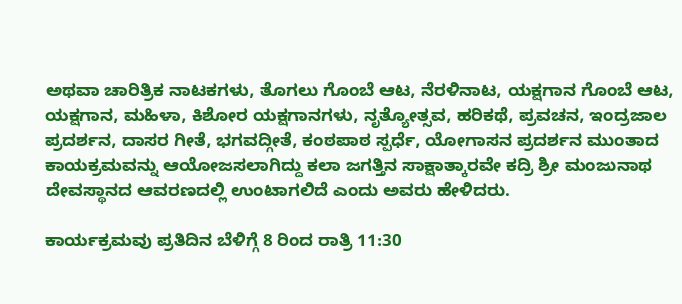ಅಥವಾ ಚಾರಿತ್ರಿಕ ನಾಟಕಗಳು, ತೊಗಲು ಗೊಂಬೆ ಆಟ, ನೆರಳಿನಾಟ, ಯಕ್ಷಗಾನ ಗೊಂಬೆ ಆಟ, ಯಕ್ಷಗಾನ, ಮಹಿಳಾ, ಕಿಶೋರ ಯಕ್ಷಗಾನಗಳು, ನೃತ್ಯೋತ್ಸವ, ಹರಿಕಥೆ, ಪ್ರವಚನ, ಇಂದ್ರಜಾಲ ಪ್ರದರ್ಶನ, ದಾಸರ ಗೀತೆ, ಭಗವದ್ಗೀತೆ, ಕಂಠಪಾಠ ಸ್ಪರ್ಧೆ, ಯೋಗಾಸನ ಪ್ರದರ್ಶನ ಮುಂತಾದ ಕಾಯಕ್ರಮವನ್ನು ಆಯೋಜಸಲಾಗಿದ್ದು ಕಲಾ ಜಗತ್ತಿನ ಸಾಕ್ಷಾತ್ಕಾರವೇ ಕದ್ರಿ ಶ್ರೀ ಮಂಜುನಾಥ ದೇವಸ್ಥಾನದ ಆವರಣದಲ್ಲಿ ಉಂಟಾಗಲಿದೆ ಎಂದು ಅವರು ಹೇಳಿದರು.

ಕಾರ್ಯಕ್ರಮವು ಪ್ರತಿದಿನ ಬೆಳಿಗ್ಗೆ 8 ರಿಂದ ರಾತ್ರಿ 11:30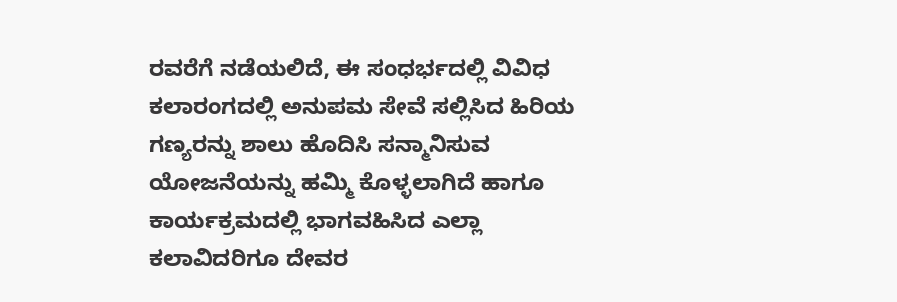ರವರೆಗೆ ನಡೆಯಲಿದೆ, ಈ ಸಂಧರ್ಭದಲ್ಲಿ ವಿವಿಧ ಕಲಾರಂಗದಲ್ಲಿ ಅನುಪಮ ಸೇವೆ ಸಲ್ಲಿಸಿದ ಹಿರಿಯ ಗಣ್ಯರನ್ನು ಶಾಲು ಹೊದಿಸಿ ಸನ್ಮಾನಿಸುವ ಯೋಜನೆಯನ್ನು ಹಮ್ಮಿ ಕೊಳ್ಳಲಾಗಿದೆ ಹಾಗೂ ಕಾರ್ಯಕ್ರಮದಲ್ಲಿ ಭಾಗವಹಿಸಿದ ಎಲ್ಲಾ ಕಲಾವಿದರಿಗೂ ದೇವರ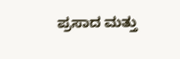ಪ್ರಸಾದ ಮತ್ತು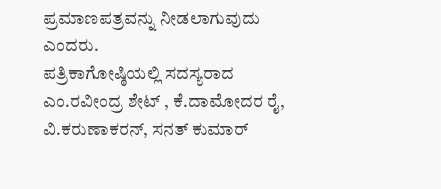ಪ್ರಮಾಣಪತ್ರವನ್ನು ನೀಡಲಾಗುವುದು ಎಂದರು.
ಪತ್ರಿಕಾಗೋಷ್ಠಿಯಲ್ಲಿ ಸದಸ್ಯರಾದ ಎಂ.ರವೀಂದ್ರ ಶೇಟ್ , ಕೆ.ದಾಮೋದರ ರೈ, ವಿ.ಕರುಣಾಕರನ್, ಸನತ್ ಕುಮಾರ್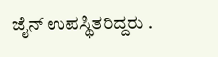ಜೈನ್ ಉಪಸ್ಥಿತರಿದ್ದರು .